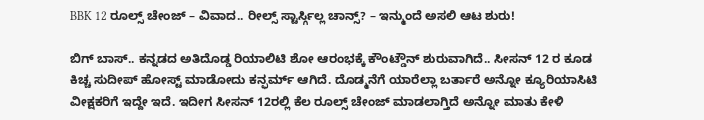BBK 12 ರೂಲ್ಸ್ ಚೇಂಜ್ – ವಿವಾದ.. ರೀಲ್ಸ್ ಸ್ಟಾರ್ಸ್ಗಿಲ್ಲ ಚಾನ್ಸ್? – ಇನ್ಮುಂದೆ ಅಸಲಿ ಆಟ ಶುರು!

ಬಿಗ್ ಬಾಸ್.. ಕನ್ನಡದ ಅತಿದೊಡ್ಡ ರಿಯಾಲಿಟಿ ಶೋ ಆರಂಭಕ್ಕೆ ಕೌಂಟ್ಡೌನ್ ಶುರುವಾಗಿದೆ.. ಸೀಸನ್ 12 ರ ಕೂಡ ಕಿಚ್ಚ ಸುದೀಪ್ ಹೋಸ್ಟ್ ಮಾಡೋದು ಕನ್ಫರ್ಮ್ ಆಗಿದೆ. ದೊಡ್ಮನೆಗೆ ಯಾರೆಲ್ಲಾ ಬರ್ತಾರೆ ಅನ್ನೋ ಕ್ಯೂರಿಯಾಸಿಟಿ ವೀಕ್ಷಕರಿಗೆ ಇದ್ದೇ ಇದೆ. ಇದೀಗ ಸೀಸನ್ 12ರಲ್ಲಿ ಕೆಲ ರೂಲ್ಸ್ ಚೇಂಜ್ ಮಾಡಲಾಗ್ತಿದೆ ಅನ್ನೋ ಮಾತು ಕೇಳಿ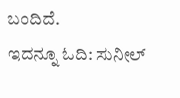ಬಂದಿದೆ.
ಇದನ್ನೂ ಓದಿ: ಸುನೀಲ್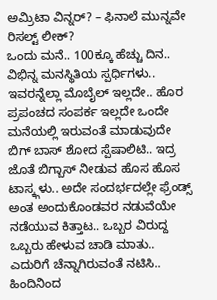ಅಮ್ರಿಟಾ ವಿನ್ನರ್? – ಫಿನಾಲೆ ಮುನ್ನವೇ ರಿಸಲ್ಟ್ ಲೀಕ್?
ಒಂದು ಮನೆ.. 100ಕ್ಕೂ ಹೆಚ್ಚು ದಿನ.. ವಿಭಿನ್ನ ಮನಸ್ಥಿತಿಯ ಸ್ಪರ್ಧಿಗಳು.. ಇವರನ್ನೆಲ್ಲಾ ಮೊಬೈಲ್ ಇಲ್ಲದೇ.. ಹೊರ ಪ್ರಪಂಚದ ಸಂಪರ್ಕ ಇಲ್ಲದೇ ಒಂದೇ ಮನೆಯಲ್ಲಿ ಇರುವಂತೆ ಮಾಡುವುದೇ ಬಿಗ್ ಬಾಸ್ ಶೋದ ಸ್ಪೆಷಾಲಿಟಿ.. ಇದ್ರ ಜೊತೆ ಬಿಗ್ಬಾಸ್ ನೀಡುವ ಹೊಸ ಹೊಸ ಟಾಸ್ಕ್ಗಳು.. ಅದೇ ಸಂದರ್ಭದಲ್ಲೇ ಫ್ರೆಂಡ್ಸ್ ಅಂತ ಅಂದುಕೊಂಡವರ ನಡುವೆಯೇ ನಡೆಯುವ ಕಿತ್ತಾಟ.. ಒಬ್ಬರ ವಿರುದ್ದ ಒಬ್ಬರು ಹೇಳುವ ಚಾಡಿ ಮಾತು.. ಎದುರಿಗೆ ಚೆನ್ನಾಗಿರುವಂತೆ ನಟಿಸಿ.. ಹಿಂದಿನಿಂದ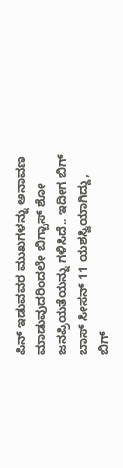ಪಿನ್ ಇಡುವವರ ಮುಖಗಳನ್ನು ಅನಾವಣ ಮಾಡುವುದರಿಂದಲೇ ಬಿಗ್ಬಾಸ್ ಶೋ ಜನಪ್ರಿಯತೆಯನ್ನು ಗಳಿಸಿದೆ.. ಇದೀಗ ಬಿಗ್ ಬಾಸ್ ಸೀಸನ್ 11 ಯಶಸ್ವಿಯಾಗಿದ್ದು, ಬಿಗ್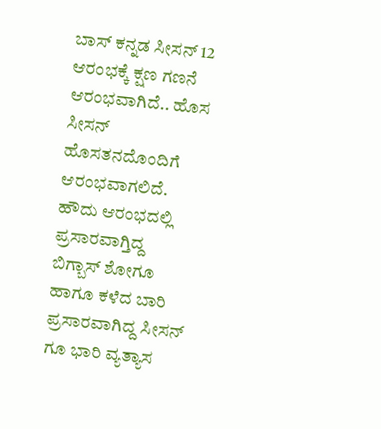ಬಾಸ್ ಕನ್ನಡ ಸೀಸನ್ 12 ಆರಂಭಕ್ಕೆ ಕ್ಷಣ ಗಣನೆ ಆರಂಭವಾಗಿದೆ.. ಹೊಸ ಸೀಸನ್ ಹೊಸತನದೊಂದಿಗೆ ಆರಂಭವಾಗಲಿದೆ.
ಹೌದು ಆರಂಭದಲ್ಲಿ ಪ್ರಸಾರವಾಗ್ತಿದ್ದ ಬಿಗ್ಬಾಸ್ ಶೋಗೂ ಹಾಗೂ ಕಳೆದ ಬಾರಿ ಪ್ರಸಾರವಾಗಿದ್ದ ಸೀಸನ್ ಗೂ ಭಾರಿ ವ್ಯತ್ಯಾಸ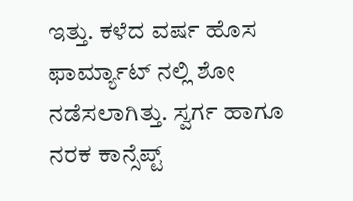ಇತ್ತು. ಕಳೆದ ವರ್ಷ ಹೊಸ ಫಾರ್ಮ್ಯಾಟ್ ನಲ್ಲಿ ಶೋ ನಡೆಸಲಾಗಿತ್ತು. ಸ್ವರ್ಗ ಹಾಗೂ ನರಕ ಕಾನ್ಸೆಪ್ಟ್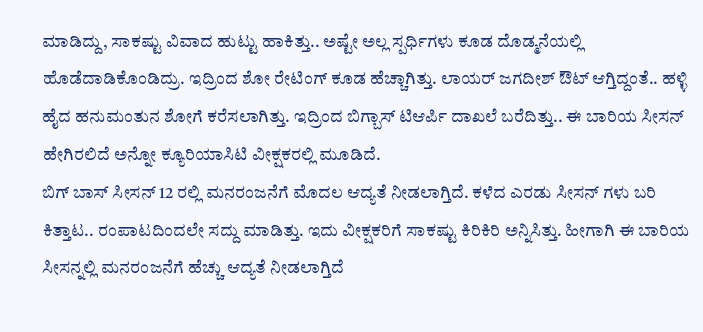ಮಾಡಿದ್ದು, ಸಾಕಷ್ಟು ವಿವಾದ ಹುಟ್ಟು ಹಾಕಿತ್ತು.. ಅಷ್ಟೇ ಅಲ್ಲ ಸ್ಪರ್ಧಿಗಳು ಕೂಡ ದೊಡ್ಮನೆಯಲ್ಲಿ ಹೊಡೆದಾಡಿಕೊಂಡಿದ್ರು. ಇದ್ರಿಂದ ಶೋ ರೇಟಿಂಗ್ ಕೂಡ ಹೆಚ್ಚಾಗಿತ್ತು. ಲಾಯರ್ ಜಗದೀಶ್ ಔಟ್ ಆಗ್ತಿದ್ದಂತೆ.. ಹಳ್ಳಿ ಹೈದ ಹನುಮಂತುನ ಶೋಗೆ ಕರೆಸಲಾಗಿತ್ತು. ಇದ್ರಿಂದ ಬಿಗ್ಬಾಸ್ ಟಿಆರ್ಪಿ ದಾಖಲೆ ಬರೆದಿತ್ತು.. ಈ ಬಾರಿಯ ಸೀಸನ್ ಹೇಗಿರಲಿದೆ ಅನ್ನೋ ಕ್ಯೂರಿಯಾಸಿಟಿ ವೀಕ್ಷಕರಲ್ಲಿ ಮೂಡಿದೆ.
ಬಿಗ್ ಬಾಸ್ ಸೀಸನ್ 12 ರಲ್ಲಿ ಮನರಂಜನೆಗೆ ಮೊದಲ ಆದ್ಯತೆ ನೀಡಲಾಗ್ತಿದೆ. ಕಳೆದ ಎರಡು ಸೀಸನ್ ಗಳು ಬರಿ ಕಿತ್ತಾಟ.. ರಂಪಾಟದಿಂದಲೇ ಸದ್ದು ಮಾಡಿತ್ತು. ಇದು ವೀಕ್ಷಕರಿಗೆ ಸಾಕಷ್ಟು ಕಿರಿಕಿರಿ ಅನ್ನಿಸಿತ್ತು. ಹೀಗಾಗಿ ಈ ಬಾರಿಯ ಸೀಸನ್ನಲ್ಲಿ ಮನರಂಜನೆಗೆ ಹೆಚ್ಚು ಆದ್ಯತೆ ನೀಡಲಾಗ್ತಿದೆ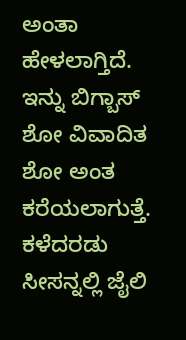ಅಂತಾ ಹೇಳಲಾಗ್ತಿದೆ. ಇನ್ನು ಬಿಗ್ಬಾಸ್ ಶೋ ವಿವಾದಿತ ಶೋ ಅಂತ ಕರೆಯಲಾಗುತ್ತೆ. ಕಳೆದರಡು ಸೀಸನ್ನಲ್ಲಿ ಜೈಲಿ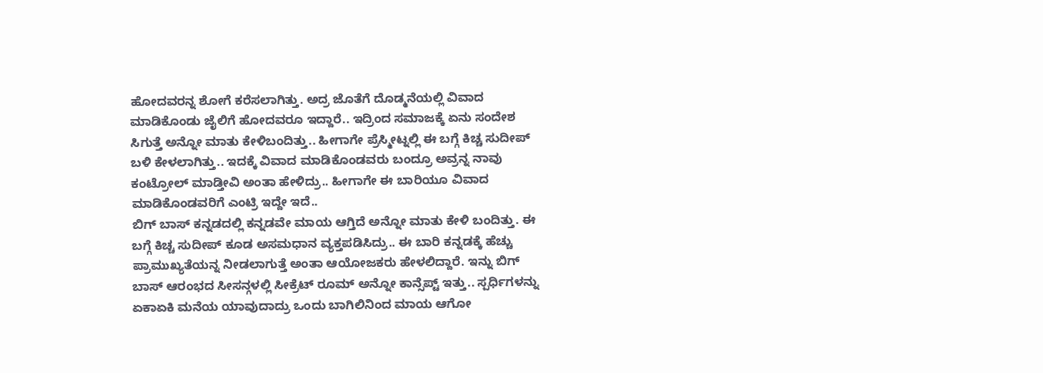ಹೋದವರನ್ನ ಶೋಗೆ ಕರೆಸಲಾಗಿತ್ತು. ಅದ್ರ ಜೊತೆಗೆ ದೊಡ್ಮನೆಯಲ್ಲಿ ವಿವಾದ ಮಾಡಿಕೊಂಡು ಜೈಲಿಗೆ ಹೋದವರೂ ಇದ್ದಾರೆ.. ಇದ್ರಿಂದ ಸಮಾಜಕ್ಕೆ ಏನು ಸಂದೇಶ ಸಿಗುತ್ತೆ ಅನ್ನೋ ಮಾತು ಕೇಳಿಬಂದಿತ್ತು.. ಹೀಗಾಗೇ ಪ್ರೆಸ್ಮೀಟ್ನಲ್ಲಿ ಈ ಬಗ್ಗೆ ಕಿಚ್ಚ ಸುದೀಪ್ ಬಳಿ ಕೇಳಲಾಗಿತ್ತು.. ಇದಕ್ಕೆ ವಿವಾದ ಮಾಡಿಕೊಂಡವರು ಬಂದ್ರೂ ಅವ್ರನ್ನ ನಾವು ಕಂಟ್ರೋಲ್ ಮಾಡ್ತೀವಿ ಅಂತಾ ಹೇಳಿದ್ರು.. ಹೀಗಾಗೇ ಈ ಬಾರಿಯೂ ವಿವಾದ ಮಾಡಿಕೊಂಡವರಿಗೆ ಎಂಟ್ರಿ ಇದ್ದೇ ಇದೆ..
ಬಿಗ್ ಬಾಸ್ ಕನ್ನಡದಲ್ಲಿ ಕನ್ನಡವೇ ಮಾಯ ಆಗ್ತಿದೆ ಅನ್ನೋ ಮಾತು ಕೇಳಿ ಬಂದಿತ್ತು. ಈ ಬಗ್ಗೆ ಕಿಚ್ಚ ಸುದೀಪ್ ಕೂಡ ಅಸಮಧಾನ ವ್ಯಕ್ತಪಡಿಸಿದ್ರು.. ಈ ಬಾರಿ ಕನ್ನಡಕ್ಕೆ ಹೆಚ್ಚು ಪ್ರಾಮುಖ್ಯತೆಯನ್ನ ನೀಡಲಾಗುತ್ತೆ ಅಂತಾ ಆಯೋಜಕರು ಹೇಳಲಿದ್ದಾರೆ. ಇನ್ನು ಬಿಗ್ ಬಾಸ್ ಆರಂಭದ ಸೀಸನ್ಗಳಲ್ಲಿ ಸೀಕ್ರೆಟ್ ರೂಮ್ ಅನ್ನೋ ಕಾನ್ಸೆಪ್ಟ್ ಇತ್ತು.. ಸ್ಪರ್ಧಿಗಳನ್ನು ಏಕಾಏಕಿ ಮನೆಯ ಯಾವುದಾದ್ರು ಒಂದು ಬಾಗಿಲಿನಿಂದ ಮಾಯ ಆಗೋ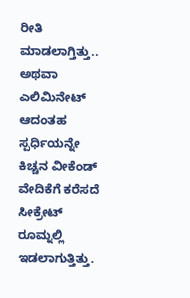ರೀತಿ ಮಾಡಲಾಗ್ತಿತ್ತು.. ಅಥವಾ ಎಲಿಮಿನೇಟ್ ಆದಂತಹ ಸ್ಪರ್ಧಿಯನ್ನೇ ಕಿಚ್ಚನ ವೀಕೆಂಡ್ ವೇದಿಕೆಗೆ ಕರೆಸದೆ ಸೀಕ್ರೇಟ್ ರೂಮ್ನಲ್ಲಿ ಇಡಲಾಗುತ್ತಿತ್ತು.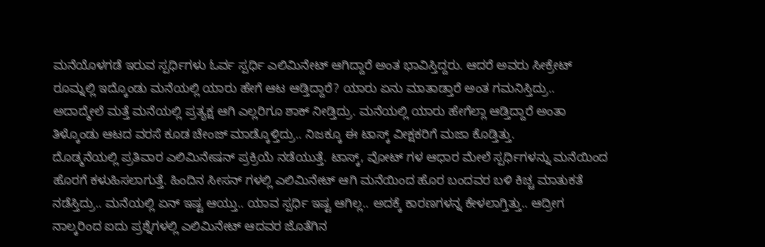ಮನೆಯೊಳಗಡೆ ಇರುವ ಸ್ಪರ್ಧಿಗಳು ಓರ್ವ ಸ್ಪರ್ಧಿ ಎಲಿಮಿನೇಟ್ ಆಗಿದ್ದಾರೆ ಅಂತ ಭಾವಿಸ್ತಿದ್ದರು. ಆದರೆ ಅವರು ಸೀಕ್ರೇಟ್ ರೂಮ್ನಲ್ಲಿ ಇದ್ಕೊಂಡು ಮನೆಯಲ್ಲಿ ಯಾರು ಹೇಗೆ ಆಟ ಆಡ್ತಿದ್ದಾರೆ? ಯಾರು ಏನು ಮಾತಾಡ್ತಾರೆ ಅಂತ ಗಮನಿಸ್ತಿದ್ರು.. ಅದಾದ್ಮೇಲೆ ಮತ್ತೆ ಮನೆಯಲ್ಲಿ ಪ್ರತ್ಯಕ್ಷ ಆಗಿ ಎಲ್ಲರಿಗೂ ಶಾಕ್ ನೀಡ್ತಿದ್ರು. ಮನೆಯಲ್ಲಿ ಯಾರು ಹೇಗೆಲ್ಲಾ ಆಡ್ತಿದ್ದಾರೆ ಅಂತಾ ತಿಳ್ಕೊಂಡು ಆಟದ ವರಸೆ ಕೂಡ ಚೇಂಜ್ ಮಾಡ್ಕೊಳ್ತಿದ್ರು.. ನಿಜಕ್ಕೂ ಈ ಟಾಸ್ಕ್ ವೀಕ್ಷಕರಿಗೆ ಮಜಾ ಕೊಡ್ತಿತ್ತು.
ದೊಡ್ಮನೆಯಲ್ಲಿ ಪ್ರತಿವಾರ ಎಲಿಮಿನೇಷನ್ ಪ್ರಕ್ರಿಯೆ ನಡೆಯುತ್ತೆ. ಟಾಸ್ಕ್, ವೋಟ್ ಗಳ ಆಧಾರ ಮೇಲೆ ಸ್ಪರ್ಧಿಗಳನ್ನು ಮನೆಯಿಂದ ಹೊರಗೆ ಕಳುಹಿಸಲಾಗುತ್ತೆ. ಹಿಂದಿನ ಸೀಸನ್ ಗಳಲ್ಲಿ ಎಲಿಮಿನೇಟ್ ಆಗಿ ಮನೆಯಿಂದ ಹೊರ ಬಂದವರ ಬಳಿ ಕಿಚ್ಚ ಮಾತುಕತೆ ನಡೆಸ್ತಿದ್ರು.. ಮನೆಯಲ್ಲಿ ಏನ್ ಇಷ್ಟ ಆಯ್ತು.. ಯಾವ ಸ್ಪರ್ಧಿ ಇಷ್ಟ ಆಗಿಲ್ಲ.. ಅದಕ್ಕೆ ಕಾರಣಗಳನ್ನ ಕೇಳಲಾಗ್ತಿತ್ತು.. ಆದ್ರೀಗ ನಾಲ್ಕರಿಂದ ಐದು ಪ್ರಶ್ನೆಗಳಲ್ಲಿ ಎಲಿಮಿನೇಟ್ ಆದವರ ಜೊತೆಗಿನ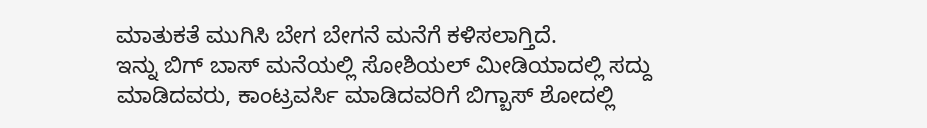ಮಾತುಕತೆ ಮುಗಿಸಿ ಬೇಗ ಬೇಗನೆ ಮನೆಗೆ ಕಳಿಸಲಾಗ್ತಿದೆ.
ಇನ್ನು ಬಿಗ್ ಬಾಸ್ ಮನೆಯಲ್ಲಿ ಸೋಶಿಯಲ್ ಮೀಡಿಯಾದಲ್ಲಿ ಸದ್ದು ಮಾಡಿದವರು, ಕಾಂಟ್ರವರ್ಸಿ ಮಾಡಿದವರಿಗೆ ಬಿಗ್ಬಾಸ್ ಶೋದಲ್ಲಿ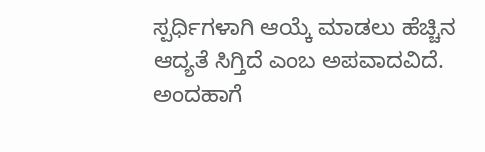ಸ್ಪರ್ಧಿಗಳಾಗಿ ಆಯ್ಕೆ ಮಾಡಲು ಹೆಚ್ಚಿನ ಆದ್ಯತೆ ಸಿಗ್ತಿದೆ ಎಂಬ ಅಪವಾದವಿದೆ. ಅಂದಹಾಗೆ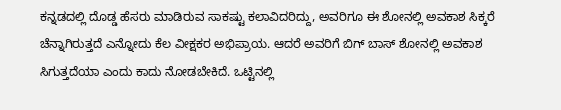ಕನ್ನಡದಲ್ಲಿ ದೊಡ್ಡ ಹೆಸರು ಮಾಡಿರುವ ಸಾಕಷ್ಟು ಕಲಾವಿದರಿದ್ದು, ಅವರಿಗೂ ಈ ಶೋನಲ್ಲಿ ಅವಕಾಶ ಸಿಕ್ಕರೆ ಚೆನ್ನಾಗಿರುತ್ತದೆ ಎನ್ನೋದು ಕೆಲ ವೀಕ್ಷಕರ ಅಭಿಪ್ರಾಯ. ಆದರೆ ಅವರಿಗೆ ಬಿಗ್ ಬಾಸ್ ಶೋನಲ್ಲಿ ಅವಕಾಶ ಸಿಗುತ್ತದೆಯಾ ಎಂದು ಕಾದು ನೋಡಬೇಕಿದೆ. ಒಟ್ಟಿನಲ್ಲಿ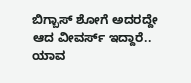ಬಿಗ್ಬಾಸ್ ಶೋಗೆ ಅದರದ್ದೇ ಆದ ವೀವರ್ಸ್ ಇದ್ದಾರೆ.. ಯಾವ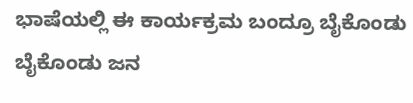ಭಾಷೆಯಲ್ಲಿ ಈ ಕಾರ್ಯಕ್ರಮ ಬಂದ್ರೂ ಬೈಕೊಂಡು ಬೈಕೊಂಡು ಜನ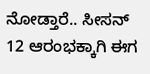ನೋಡ್ತಾರೆ.. ಸೀಸನ್ 12 ಆರಂಭಕ್ಕಾಗಿ ಈಗ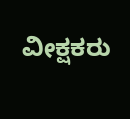ವೀಕ್ಷಕರು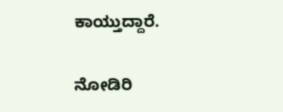ಕಾಯ್ತುದ್ದಾರೆ.

ನೋಡಿರಿ